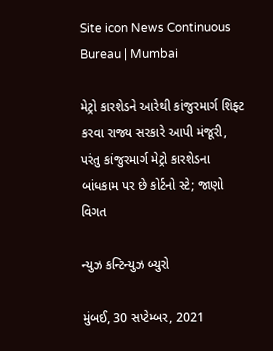Site icon News Continuous Bureau | Mumbai

મેટ્રો કારશેડને આરેથી કાંજુરમાર્ગ શિફ્ટ કરવા રાજ્ય સરકારે આપી મંજૂરી, પરંતુ કાંજુરમાર્ગ મેટ્રો કારશેડના બાંધકામ પર છે કોર્ટનો સ્ટે; જાણો વિગત

ન્યુઝ કન્ટિન્યુઝ બ્યુરો

મુંબઈ, 30 સપ્ટેમ્બર, 2021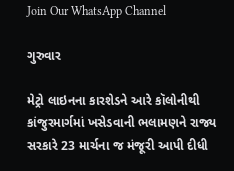Join Our WhatsApp Channel

ગુરુવાર

મેટ્રો લાઇનના કારશેડને આરે કૉલોનીથી  કાંજુરમાર્ગમાં ખસેડવાની ભલામણને રાજ્ય સરકારે 23 માર્ચના જ મંજૂરી આપી દીધી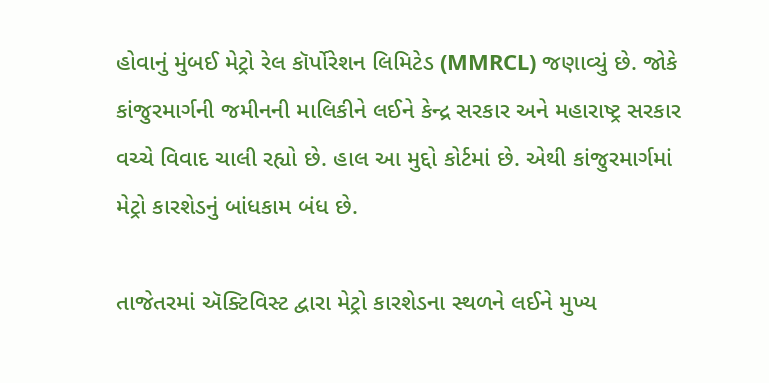હોવાનું મુંબઈ મેટ્રો રેલ કૉર્પોરેશન લિમિટેડ (MMRCL) જણાવ્યું છે. જોકે કાંજુરમાર્ગની જમીનની માલિકીને લઈને કેન્દ્ર સરકાર અને મહારાષ્ટ્ર સરકાર વચ્ચે વિવાદ ચાલી રહ્યો છે. હાલ આ મુદ્દો કોર્ટમાં છે. એથી કાંજુરમાર્ગમાં મેટ્રો કારશેડનું બાંધકામ બંધ છે.

તાજેતરમાં ઍક્ટિવિસ્ટ દ્વારા મેટ્રો કારશેડના સ્થળને લઈને મુખ્ય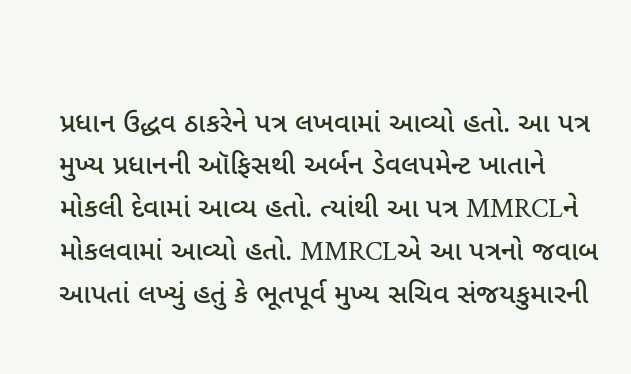પ્રધાન ઉદ્ધવ ઠાકરેને પત્ર લખવામાં આવ્યો હતો. આ પત્ર મુખ્ય પ્રધાનની ઑફિસથી અર્બન ડેવલપમેન્ટ ખાતાને મોકલી દેવામાં આવ્ય હતો. ત્યાંથી આ પત્ર MMRCLને મોકલવામાં આવ્યો હતો. MMRCLએ આ પત્રનો જવાબ આપતાં લખ્યું હતું કે ભૂતપૂર્વ મુખ્ય સચિવ સંજયકુમારની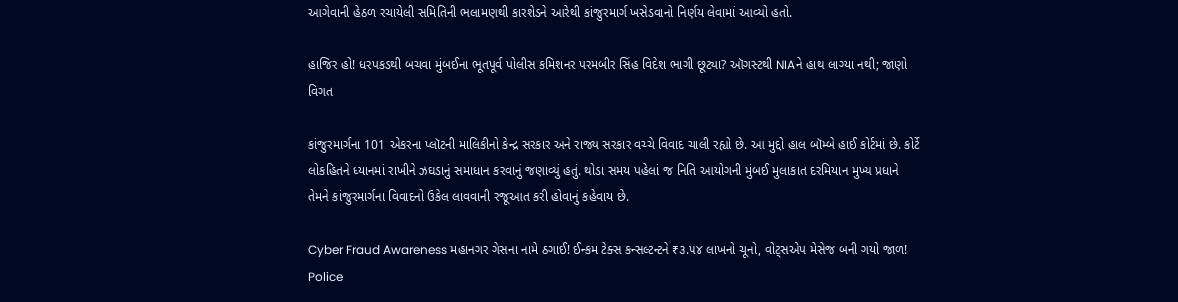આગેવાની હેઠળ રચાયેલી સમિતિની ભલામણથી કારશેડને આરેથી કાંજુરમાર્ગ ખસેડવાનો નિર્ણય લેવામાં આવ્યો હતો.

હાજિર હો! ધરપકડથી બચવા મુંબઈના ભૂતપૂર્વ પોલીસ કમિશનર પરમબીર સિંહ વિદેશ ભાગી છૂટ્યા? ઑગસ્ટથી NIAને હાથ લાગ્યા નથી; જાણો વિગત

કાંજુરમાર્ગના 101 એકરના પ્લૉટની માલિકીનો કેન્દ્ર સરકાર અને રાજ્ય સરકાર વચ્ચે વિવાદ ચાલી રહ્યો છે. આ મુદ્દો હાલ બૉમ્બે હાઈ કોર્ટમાં છે. કોર્ટે લોકહિતને ધ્યાનમાં રાખીને ઝઘડાનું સમાધાન કરવાનું જણાવ્યું હતું. થોડા સમય પહેલાં જ નિતિ આયોગની મુંબઈ મુલાકાત દરમિયાન મુખ્ય પ્રધાને તેમને કાંજુરમાર્ગના વિવાદનો ઉકેલ લાવવાની રજૂઆત કરી હોવાનું કહેવાય છે.

Cyber Fraud Awareness મહાનગર ગેસના નામે ઠગાઈ! ઈન્કમ ટેક્સ કન્સલ્ટન્ટને ₹૩.૫૪ લાખનો ચૂનો, વોટ્સએપ મેસેજ બની ગયો જાળ!
Police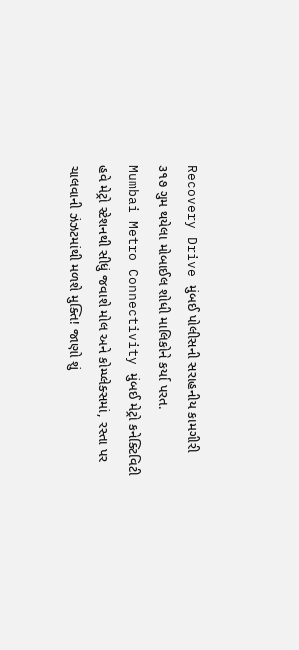Recovery Drive મુંબઈ પોલીસની સરાહનીય કામગીરી ૩૧૭ ગુમ થયેલા મોબાઈલ શોધી માલિકોને કર્યા પરત.
Mumbai Metro Connectivity મુંબઈ મેટ્રો કનેક્ટિવિટી હવે મેટ્રો સ્ટેશનથી સીધું જવાશે મોલ અને કોમ્પ્લેક્સમાં, રસ્તા પર ચાલવાની ઝંઝટમાંથી મળશે મુક્તિ! જાણો શું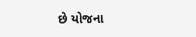છે યોજના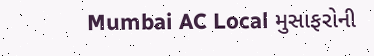Mumbai AC Local મુસાફરોની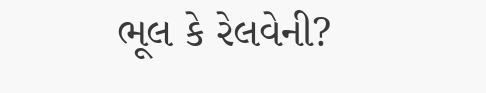ભૂલ કે રેલવેની?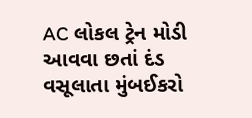AC લોકલ ટ્રેન મોડી આવવા છતાં દંડ વસૂલાતા મુંબઈકરો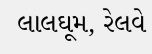લાલઘૂમ, રેલવે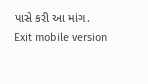પાસે કરી આ માંગ.
Exit mobile version